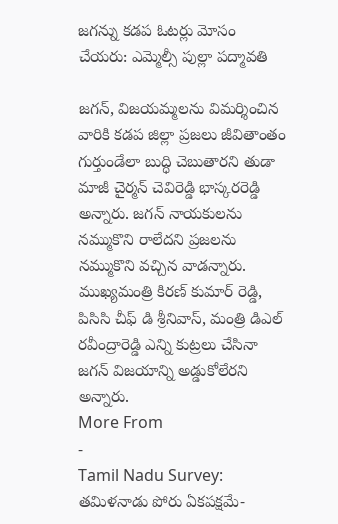జగన్ను కడప ఓటర్లు మోసం చేయరు: ఎమ్మెల్సీ పుల్లా పద్మావతి

జగన్, విజయమ్మలను విమర్శించిన వారికి కడప జిల్లా ప్రజలు జీవితాంతం గుర్తుండేలా బుద్ధి చెబుతారని తుడా మాజీ చైర్మన్ చెవిరెడ్డి భాస్కరరెడ్డి అన్నారు. జగన్ నాయకులను నమ్ముకొని రాలేదని ప్రజలను నమ్ముకొని వచ్చిన వాడన్నారు. ముఖ్యమంత్రి కిరణ్ కుమార్ రెడ్డి, పిసిసి చీఫ్ డి శ్రీనివాస్, మంత్రి డిఎల్ రవీంద్రారెడ్డి ఎన్ని కుట్రలు చేసినా జగన్ విజయాన్ని అడ్డుకోలేరని అన్నారు.
More From
-
Tamil Nadu Survey: తమిళనాడు పోరు ఏకపక్షమే-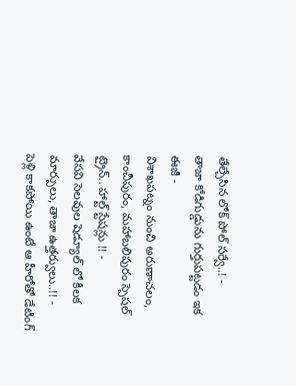తేల్చేసిన లోక్ పోల్ సర్వే..! -
తాజా కోడిగుడ్డును గుర్తుపట్టడం ఇక ఈజీ -
విశాఖపట్నం నుంచి అరుణాచలం, కాంచీపురం, మహాబలిపురం స్పెషల్ ట్రైన్.. హాల్ట్ స్టేషన్లు !! -
వేసవి సెలవుల షెడ్యూల్ లో కీలక మార్పులు, తాజా ఉత్తర్వులు..!! -
పెళ్లి కాకపోయి ఉంటే ఆ హీరోతో డేటింగ్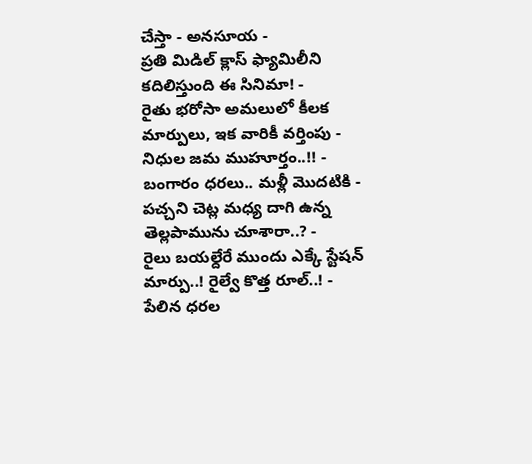చేస్తా - అనసూయ -
ప్రతి మిడిల్ క్లాస్ ఫ్యామిలీని కదిలిస్తుంది ఈ సినిమా! -
రైతు భరోసా అమలులో కీలక మార్పులు, ఇక వారికీ వర్తింపు - నిధుల జమ ముహూర్తం..!! -
బంగారం ధరలు.. మళ్లీ మొదటికి -
పచ్చని చెట్ల మధ్య దాగి ఉన్న తెల్లపామును చూశారా..? -
రైలు బయల్దేరే ముందు ఎక్కే స్టేషన్ మార్పు..! రైల్వే కొత్త రూల్..! -
పేలిన ధరల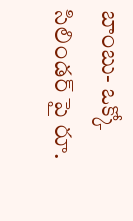బాంబు- ఒక్కో సిలిండర్ పై రూ.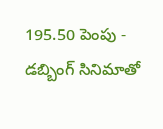195.50 పెంపు -
డబ్బింగ్ సినిమాతో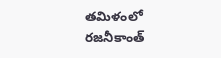తమిళంలో రజనీకాంత్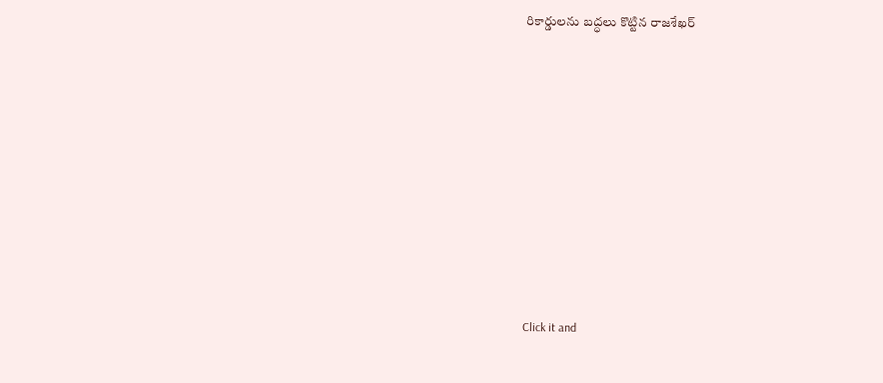రికార్డులను బద్ధలు కొట్టిన రాజశేఖర్












Click it and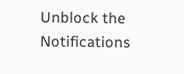Unblock the Notifications